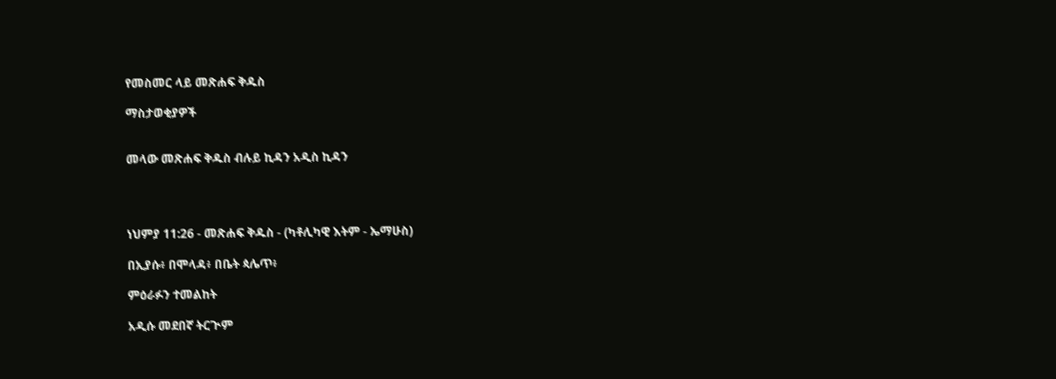የመስመር ላይ መጽሐፍ ቅዱስ

ማስታወቂያዎች


መላው መጽሐፍ ቅዱስ ብሉይ ኪዳን አዲስ ኪዳን




ነህምያ 11:26 - መጽሐፍ ቅዱስ - (ካቶሊካዊ እትም - ኤማሁስ)

በኢያሱ፥ በሞላዳ፥ በቤት ጳሌጥ፥

ምዕራፉን ተመልከት

አዲሱ መደበኛ ትርጒም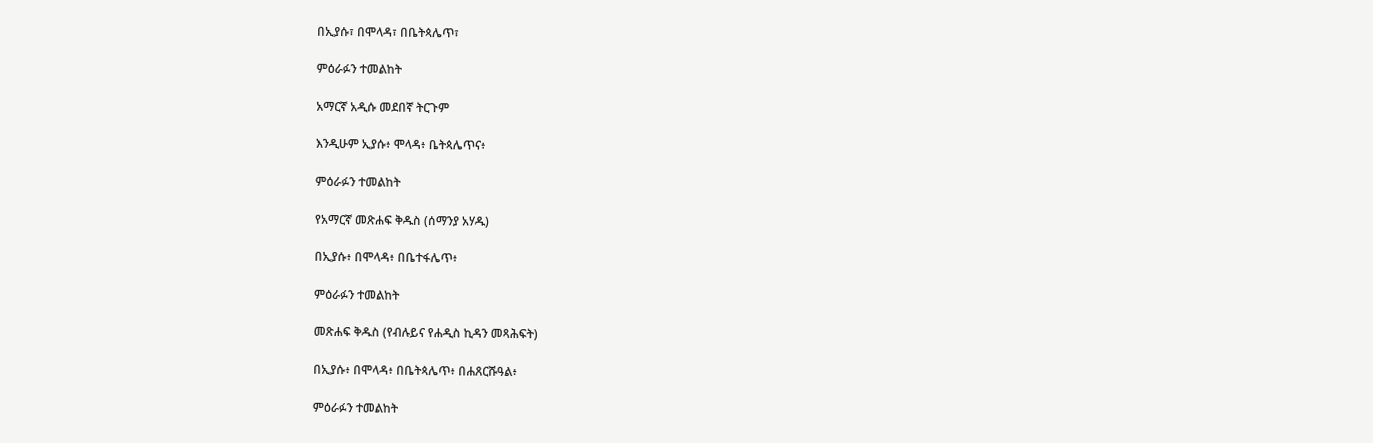በኢያሱ፣ በሞላዳ፣ በቤትጳሌጥ፣

ምዕራፉን ተመልከት

አማርኛ አዲሱ መደበኛ ትርጉም

እንዲሁም ኢያሱ፥ ሞላዳ፥ ቤትጳሌጥና፥

ምዕራፉን ተመልከት

የአማርኛ መጽሐፍ ቅዱስ (ሰማንያ አሃዱ)

በኢያሱ፥ በሞላዳ፥ በቤተፋሌጥ፥

ምዕራፉን ተመልከት

መጽሐፍ ቅዱስ (የብሉይና የሐዲስ ኪዳን መጻሕፍት)

በኢያሱ፥ በሞላዳ፥ በቤትጳሌጥ፥ በሐጸርሹዓል፥

ምዕራፉን ተመልከት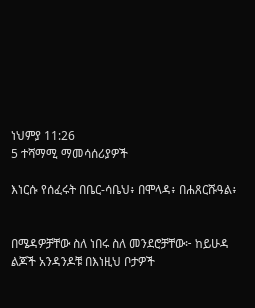ነህምያ 11:26
5 ተሻማሚ ማመሳሰሪያዎች

እነርሱ የሰፈሩት በቤር-ሳቤህ፥ በሞላዳ፥ በሐጸርሹዓል፥


በሜዳዎቻቸው ስለ ነበሩ ስለ መንደሮቻቸው፦ ከይሁዳ ልጆች አንዳንዶቹ በእነዚህ ቦታዎች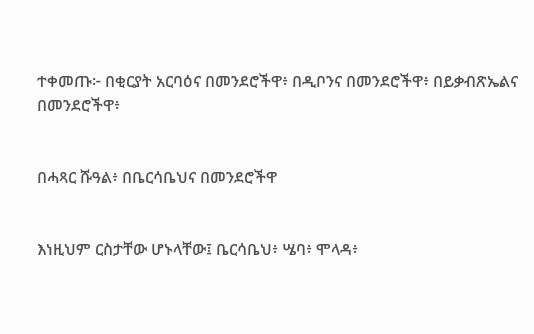ተቀመጡ፦ በቂርያት አርባዕና በመንደሮችዋ፥ በዲቦንና በመንደሮችዋ፥ በይቃብጽኤልና በመንደሮችዋ፥


በሓጻር ሹዓል፥ በቤርሳቤህና በመንደሮችዋ


እነዚህም ርስታቸው ሆኑላቸው፤ ቤርሳቤህ፥ ሤባ፥ ሞላዳ፥